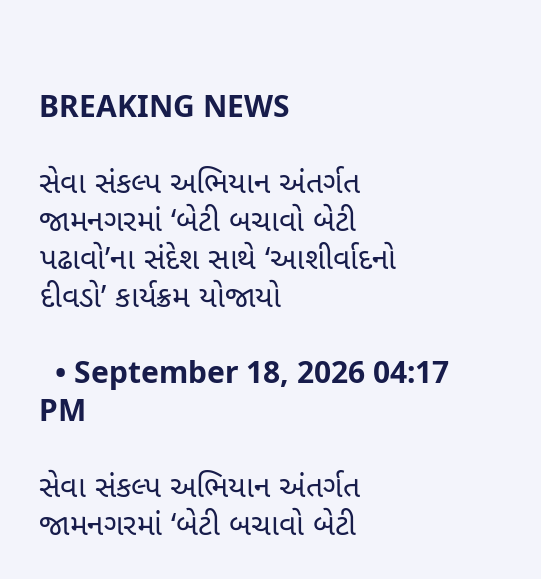BREAKING NEWS

સેવા સંકલ્પ અભિયાન અંતર્ગત જામનગરમાં ‘બેટી બચાવો બેટી પઢાવો’ના સંદેશ સાથે ‘આશીર્વાદનો દીવડો’ કાર્યક્રમ યોજાયો

  • September 18, 2026 04:17 PM

સેવા સંકલ્પ અભિયાન અંતર્ગત જામનગરમાં ‘બેટી બચાવો બેટી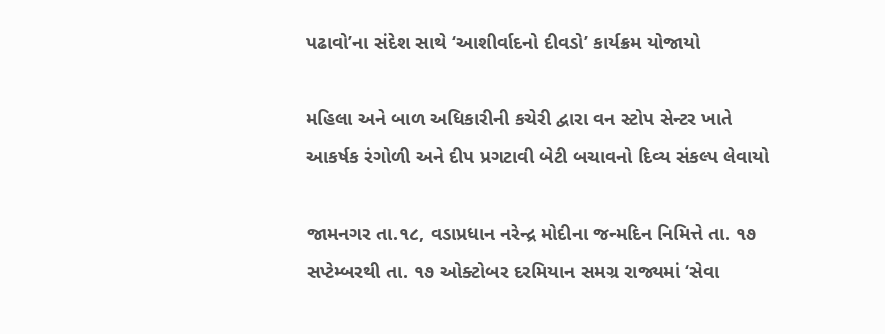પઢાવો’ના સંદેશ સાથે ‘આશીર્વાદનો દીવડો’ કાર્યક્રમ યોજાયો

મહિલા અને બાળ અધિકારીની કચેરી દ્વારા વન સ્ટોપ સેન્ટર ખાતે આકર્ષક રંગોળી અને દીપ પ્રગટાવી બેટી બચાવનો દિવ્ય સંકલ્પ લેવાયો

જામનગર તા.૧૮, વડાપ્રધાન નરેન્દ્ર મોદીના જન્મદિન નિમિત્તે તા. ૧૭ સપ્ટેમ્બરથી તા. ૧૭ ઓક્ટોબર દરમિયાન સમગ્ર રાજ્યમાં ‘સેવા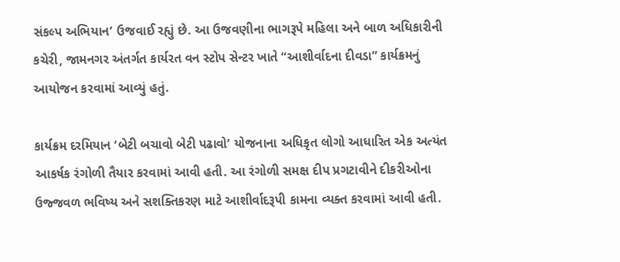સંકલ્પ અભિયાન’ ઉજવાઈ રહ્યું છે. આ ઉજવણીના ભાગરૂપે મહિલા અને બાળ અધિકારીની કચેરી, જામનગર અંતર્ગત કાર્યરત વન સ્ટોપ સેન્ટર ખાતે “આશીર્વાદના દીવડા” કાર્યક્રમનું આયોજન કરવામાં આવ્યું હતું.

કાર્યક્રમ દરમિયાન ‘બેટી બચાવો બેટી પઢાવો’ યોજનાના અધિકૃત લોગો આધારિત એક અત્યંત આકર્ષક રંગોળી તૈયાર કરવામાં આવી હતી. આ રંગોળી સમક્ષ દીપ પ્રગટાવીને દીકરીઓના ઉજ્જવળ ભવિષ્ય અને સશક્તિકરણ માટે આશીર્વાદરૂપી કામના વ્યક્ત કરવામાં આવી હતી.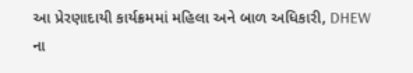આ પ્રેરણાદાયી કાર્યક્રમમાં મહિલા અને બાળ અધિકારી, DHEW ના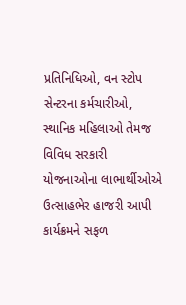પ્રતિનિધિઓ, વન સ્ટોપ સેન્ટરના કર્મચારીઓ, સ્થાનિક મહિલાઓ તેમજ વિવિધ સરકારી યોજનાઓના લાભાર્થીઓએ ઉત્સાહભેર હાજરી આપી કાર્યક્રમને સફળ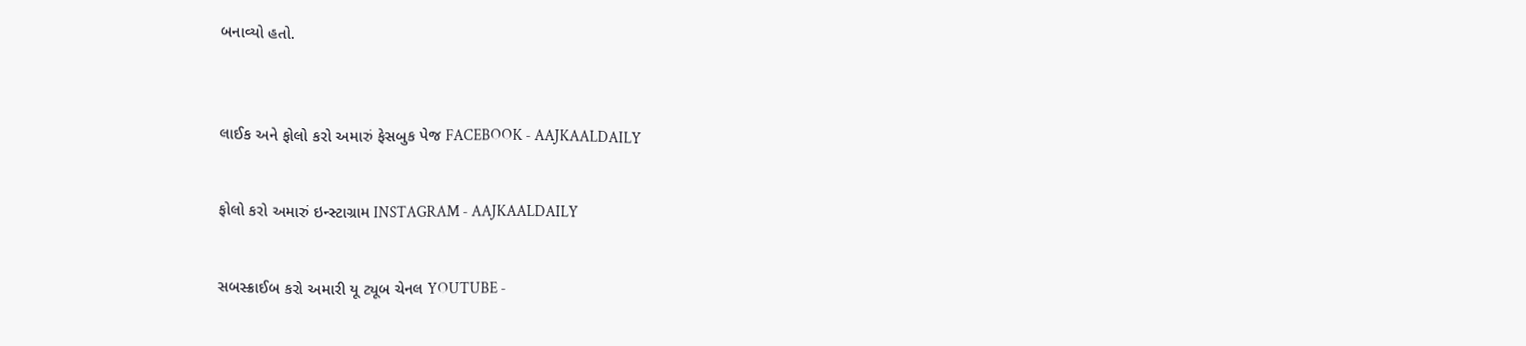બનાવ્યો હતો.



લાઈક અને ફોલો કરો અમારું ફેસબુક પેજ FACEBOOK - AAJKAALDAILY


ફોલો કરો અમારું ઇન્સ્ટાગ્રામ INSTAGRAM - AAJKAALDAILY


સબસ્ક્રાઈબ કરો અમારી યૂ ટ્યૂબ ચેનલ YOUTUBE -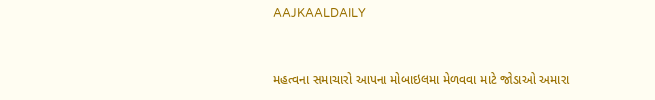AAJKAALDAILY


મહત્વના સમાચારો આપના મોબાઇલમા મેળવવા માટે જોડાઓ અમારા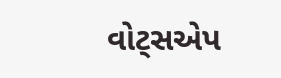વોટ્સએપ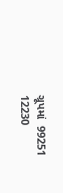ગ્રૂપમાં  99251 12230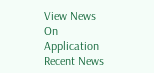View News On Application
Recent News